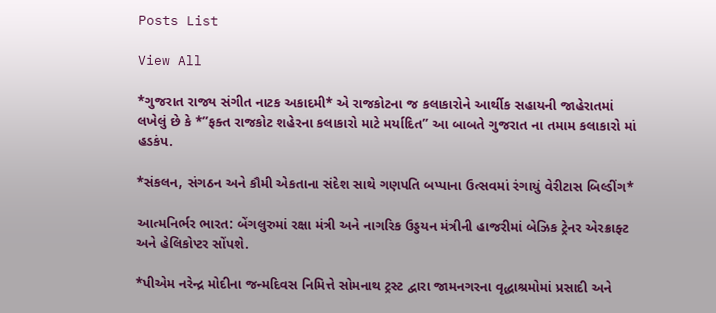Posts List

View All

*ગુજરાત રાજ્ય સંગીત નાટક અકાદમી* એ રાજકોટના જ કલાકારોને આર્થીક સહાયની જાહેરાતમાં લખેલું છે કે *”ફક્ત રાજકોટ શહેરના કલાકારો માટે મર્યાદિત” આ બાબતે ગુજરાત ના તમામ કલાકારો માં હડકંપ.

*સંકલન, સંગઠન અને કૌમી એકતાના સંદેશ સાથે ગણપતિ બપ્પાના ઉત્સવમાં રંગાયું વેરીટાસ બિલ્ડીંગ*

આત્મનિર્ભર ભારત: બેંગલુરુમાં રક્ષા મંત્રી અને નાગરિક ઉડ્ડયન મંત્રીની હાજરીમાં બેઝિક ટ્રેનર એરક્રાફ્ટ અને હેલિકોપ્ટર સોંપશે.

*પીએમ નરેન્દ્ર મોદીના જન્મદિવસ નિમિત્તે સોમનાથ ટ્રસ્ટ દ્વારા જામનગરના વૃદ્ધાશ્રમોમાં પ્રસાદી અને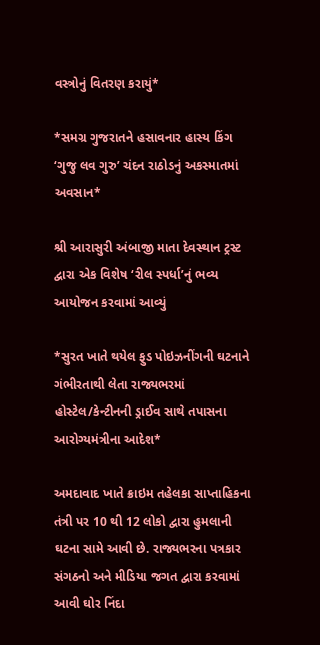વસ્ત્રોનું વિતરણ કરાયું*

*સમગ્ર ગુજરાતને હસાવનાર હાસ્ય કિંગ ‘ગુજુ લવ ગુરુ’ ચંદન રાઠોડનું અકસ્માતમાં અવસાન*

શ્રી આરાસુરી અંબાજી માતા દેવસ્થાન ટ્રસ્ટ દ્વારા એક વિશેષ ‘રીલ સ્પર્ધા’નું ભવ્ય આયોજન કરવામાં આવ્યું

*સુરત ખાતે થયેલ ફુડ પોઇઝનીંગની ઘટનાને ગંભીરતાથી લેતા રાજ્યભરમાં હોસ્ટેલ/કેન્ટીનની ડ્રાઈવ સાથે તપાસના આરોગ્યમંત્રીના આદેશ*

અમદાવાદ ખાતે ક્રાઇમ તહેલકા સાપ્તાહિકના તંત્રી પર 10 થી 12 લોકો દ્વારા હુમલાની ઘટના સામે આવી છે. રાજ્યભરના પત્રકાર સંગઠનો અને મીડિયા જગત દ્વારા કરવામાં આવી ઘોર નિંદા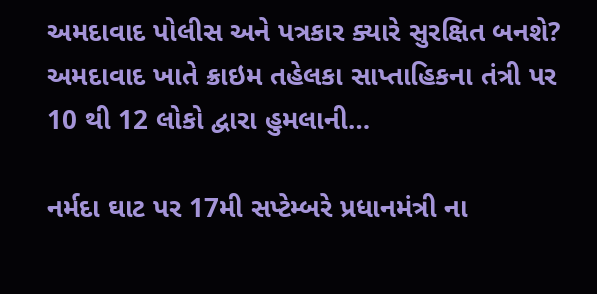અમદાવાદ પોલીસ અને પત્રકાર ક્યારે સુરક્ષિત બનશે? અમદાવાદ ખાતે ક્રાઇમ તહેલકા સાપ્તાહિકના તંત્રી પર 10 થી 12 લોકો દ્વારા હુમલાની…

નર્મદા ઘાટ પર 17મી સપ્ટેમ્બરે પ્રધાનમંત્રી ના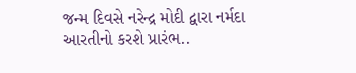જન્મ દિવસે નરેન્દ્ર મોદી દ્વારા નર્મદા આરતીનો કરશે પ્રારંભ..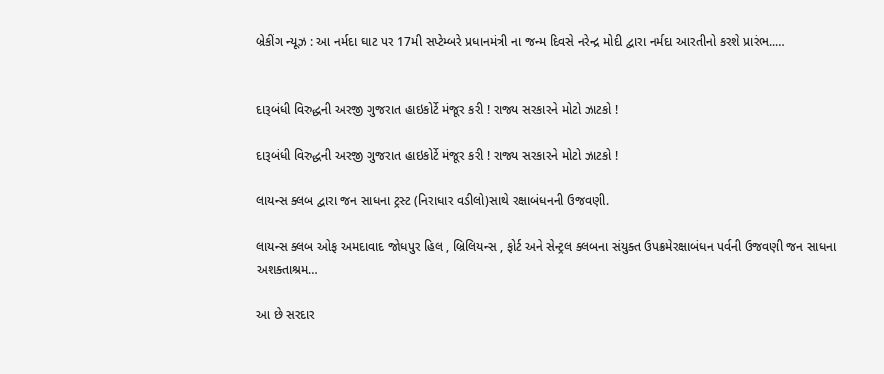બ્રેકીંગ ન્યૂઝ : આ નર્મદા ઘાટ પર 17મી સપ્ટેમ્બરે પ્રધાનમંત્રી ના જન્મ દિવસે નરેન્દ્ર મોદી દ્વારા નર્મદા આરતીનો કરશે પ્રારંભ..…


દારૂબંધી વિરુદ્ધની અરજી ગુજરાત હાઇકોર્ટે મંજૂર કરી ! રાજ્ય સરકારને મોટો ઝાટકો !

દારૂબંધી વિરુદ્ધની અરજી ગુજરાત હાઇકોર્ટે મંજૂર કરી ! રાજ્ય સરકારને મોટો ઝાટકો !

લાયન્સ ક્લબ દ્વારા જન સાધના ટ્રસ્ટ (નિરાધાર વડીલો)સાથે રક્ષાબંધનની ઉજવણી.

લાયન્સ ક્લબ ઓફ અમદાવાદ જોધપુર હિલ , બ્રિલિયન્સ , ફોર્ટ અને સેન્ટ્રલ ક્લબના સંયુક્ત ઉપક્રમેરક્ષાબંધન પર્વની ઉજવણી જન સાધના અશક્તાશ્રમ…

આ છે સરદાર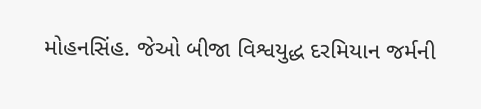મોહનસિંહ. જેઓ બીજા વિશ્વયુદ્ધ દરમિયાન જર્મની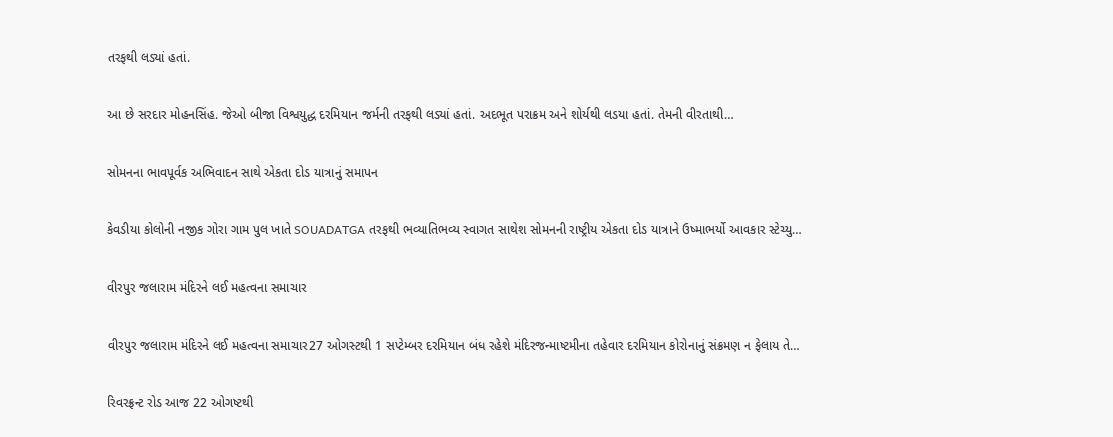તરફથી લડ્યાં હતાં.

આ છે સરદાર મોહનસિંહ. જેઓ બીજા વિશ્વયુદ્ધ દરમિયાન જર્મની તરફથી લડ્યાં હતાં. અદભૂત પરાક્રમ અને શોર્યથી લડયા હતાં. તેમની વીરતાથી…

સોમનના ભાવપૂર્વક અભિવાદન સાથે એકતા દોડ યાત્રાનું સમાપન

કેવડીયા કોલોની નજીક ગોરા ગામ પુલ ખાતે SOUADATGA તરફથી ભવ્યાતિભવ્ય સ્વાગત સાથેશ સોમનની રાષ્ટ્રીય એકતા દોડ યાત્રાને ઉષ્માભર્યો આવકાર સ્ટેચ્યુ…

વીરપુર જલારામ મંદિરને લઈ મહત્વના સમાચાર

વીરપુર જલારામ મંદિરને લઈ મહત્વના સમાચાર27 ઓગસ્ટથી 1 સપ્ટેમ્બર દરમિયાન બંધ રહેશે મંદિરજન્માષ્ટમીના તહેવાર દરમિયાન કોરોનાનું સંક્રમણ ન ફેલાય તે…

રિવરફ્રન્ટ રોડ આજ 22 ઓગષ્ટથી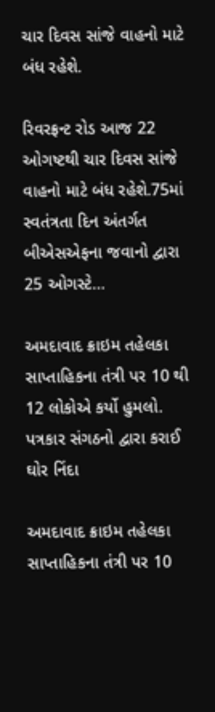ચાર દિવસ સાંજે વાહનો માટે બંધ રહેશે.

રિવરફ્રન્ટ રોડ આજ 22 ઓગષ્ટથી ચાર દિવસ સાંજે વાહનો માટે બંધ રહેશે.75માં સ્વતંત્રતા દિન અંતર્ગત બીએસએફના જવાનો દ્વારા 25 ઓગસ્ટે…

અમદાવાદ ક્રાઇમ તહેલકા સાપ્તાહિકના તંત્રી પર 10 થી 12 લોકોએ કર્યો હુમલો. પત્રકાર સંગઠનો દ્વારા કરાઈ ઘોર નિંદા

અમદાવાદ ક્રાઇમ તહેલકા સાપ્તાહિકના તંત્રી પર 10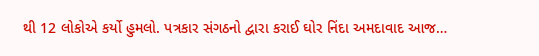થી 12 લોકોએ કર્યો હુમલો. પત્રકાર સંગઠનો દ્વારા કરાઈ ઘોર નિંદા અમદાવાદ આજ…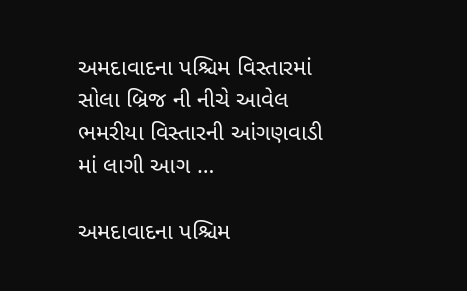અમદાવાદના પશ્ચિમ વિસ્તારમાં સોલા બ્રિજ ની નીચે આવેલ ભમરીયા વિસ્તારની આંગણવાડી માં લાગી આગ …

અમદાવાદના પશ્ચિમ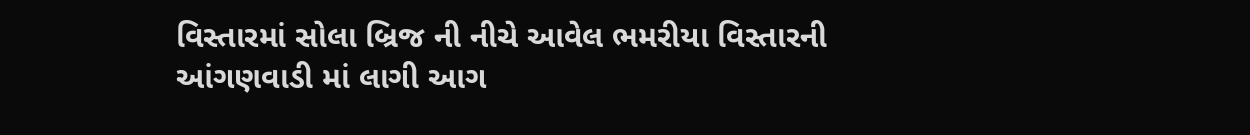વિસ્તારમાં સોલા બ્રિજ ની નીચે આવેલ ભમરીયા વિસ્તારની આંગણવાડી માં લાગી આગ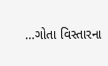…ગોતા વિસ્તારના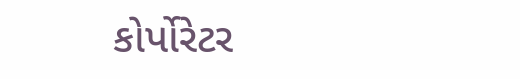કોર્પોરેટર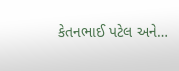કેતનભાઈ પટેલ અને…